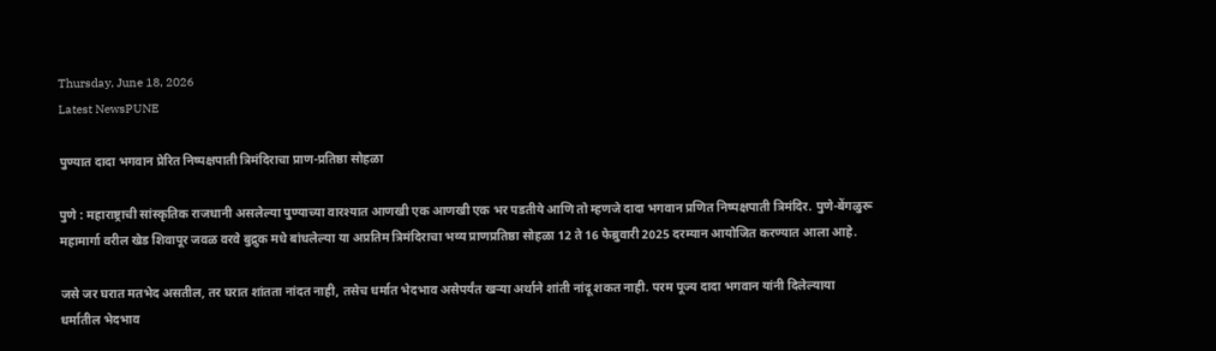Thursday, June 18, 2026
Latest NewsPUNE

पुण्यात दादा भगवान प्रेरित निष्पक्षपाती त्रिमंदिराचा प्राण-प्रतिष्ठा सोहळा

पुणे : महाराष्ट्राची सांस्कृतिक राजधानी असलेल्या पुण्याच्या वारश्यात आणखी एक आणखी एक भर पडतीये आणि तो म्हणजे दादा भगवान प्रणित निष्पक्षपाती त्रिमंदिर. पुणे-बेंगळुरू महामार्गा वरील खेड शिवापूर जवळ वरवे बुद्रुक मधे बांधलेल्या या अप्रतिम त्रिमंदिराचा भव्य प्राणप्रतिष्ठा सोहळा 12 ते 16 फेब्रुवारी 2025 दरम्यान आयोजित करण्यात आला आहे.

जसे जर घरात मतभेद असतील, तर घरात शांतता नांदत नाही, तसेच धर्मात भेदभाव असेपर्यंत खऱ्या अर्थाने शांती नांदू शकत नाही. परम पूज्य दादा भगवान यांनी दिलेल्याया धर्मातील भेदभाव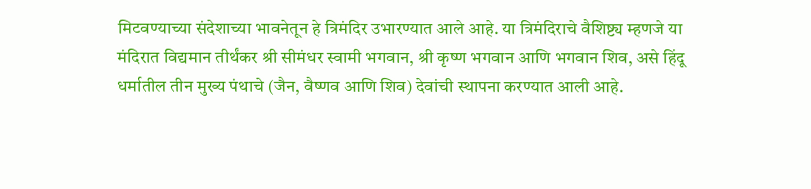मिटवण्याच्या संदेशाच्या भावनेतून हे त्रिमंदिर उभारण्यात आले आहे. या त्रिमंदिराचे वैशिष्ट्य म्हणजे या मंदिरात विद्यमान तीर्थंकर श्री सीमंधर स्वामी भगवान, श्री कृष्ण भगवान आणि भगवान शिव, असे हिंदू धर्मातील तीन मुख्य पंथाचे (जैन, वैष्णव आणि शिव) देवांची स्थापना करण्यात आली आहे.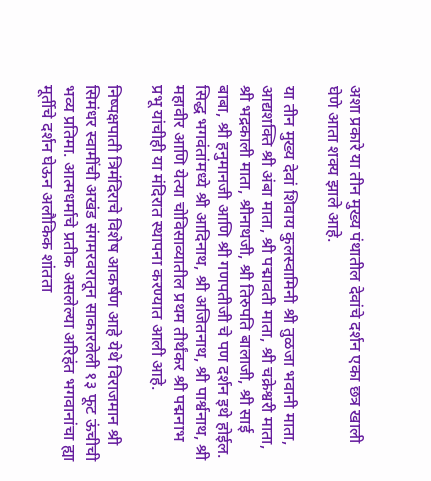अशा प्रकारे या तीन मुख्य पंथातील देवांचे दर्शन एका छत्र खाली घेणे आता शक्य झाले आहे.

या तीन मुख्य देवां शिवाय कुलस्वामिनी श्री तुळजा भवानी माता, आद्यशक्ति श्री अंबा माता, श्री पद्मावती माता, श्री चक्रेश्वरी माता, श्री भद्रकाली माता, श्रीनाथजी, श्री तिरुपति बालाजी, श्री साई बाबा, श्री हनुमानजी आणि श्री गणपतीजी चे पण दर्शन इथे होईल. सिद्ध भगवंतांमध्ये श्री आदिनाथ, श्री अजितनाथ, श्री पार्श्वनाथ, श्री महावीर आणि येत्या चोविसाव्यातील प्रथम तीर्थंकर श्री पद्मनाभ प्रभू यांचीही या मंदिरात स्थापना करण्यात आली आहे.

निष्पक्षपाती त्रिमंदिराचे विशेष आकर्षण आहे येथे विराजमान श्री सिमंधर स्वामींची अखंड संगमरवरातून साकारलेली १३ फूट ऊंचीची  भव्य प्रतिमा. आत्मधर्माचे प्रतीक असलेल्या अरिहंत भगवानांचा ह्या मूर्तीचे दर्शन घेऊन अलौकिक शांतता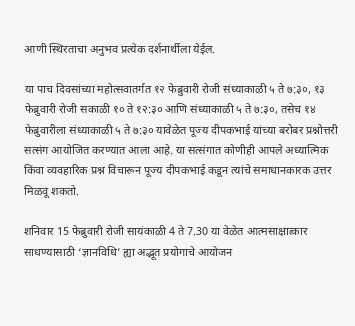आणी स्थिरताचा अनुभव प्रत्येक दर्शनार्थीला येईल.

या पाच दिवसांच्या महोत्सवातर्गत १२ फेब्रुवारी रोजी संध्याकाळी ५ ते ७:३०, १३ फेब्रुवारी रोजी सकाळी १० ते १२:३० आणि संध्याकाळी ५ ते ७:३०, तसेच १४ फेब्रुवारीला संध्याकाळी ५ ते ७:३० यावेळेत पूज्य दीपकभाई यांच्या बरोबर प्रश्नोत्तरी सत्संग आयोजित करण्यात आला आहे. या सत्संगात कोणीही आपले अध्यात्मिक किंवा व्यवहारिक प्रश्न विचारून पूज्य दीपकभाई कडून त्यांचे समाधानकारक उत्तर मिळवू शकतो.

शनिवार 15 फेब्रुवारी रोजी सायंकाळी 4 ते 7.30 या वेळेत आत्मसाक्षात्कार साधण्यासाठी ‘ज्ञानविधि’ ह्या अद्भूत प्रयोगाचे आयोजन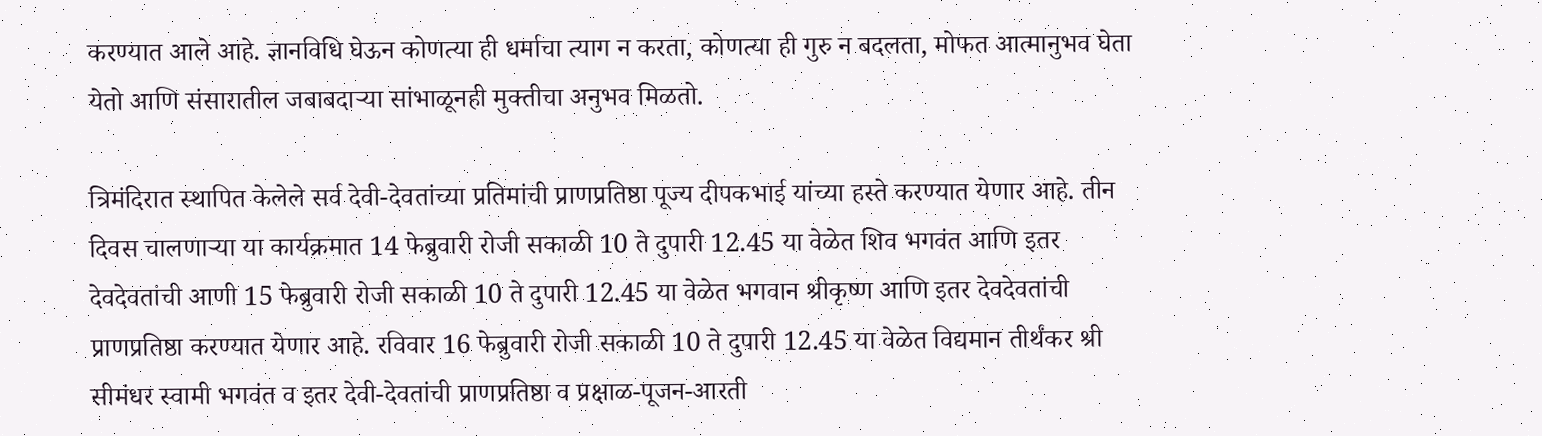करण्यात आले आहे. ज्ञानविधि घेऊन कोणत्या ही धर्माचा त्याग न करता, कोणत्या ही गुरु न बदलता, मोफत आत्मानुभव घेता येतो आणि संसारातील जबाबदाऱ्या सांभाळूनही मुक्तीचा अनुभव मिळतो.

त्रिमंदिरात स्थापित केलेले सर्व देवी-देवतांच्या प्रतिमांची प्राणप्रतिष्ठा पूज्य दीपकभाई यांच्या हस्ते करण्यात येणार आहे. तीन दिवस चालणाऱ्या या कार्यक्रमात 14 फेब्रुवारी रोजी सकाळी 10 ते दुपारी 12.45 या वेळेत शिव भगवंत आणि इतर देवदेवतांची आणी 15 फेब्रुवारी रोजी सकाळी 10 ते दुपारी 12.45 या वेळेत भगवान श्रीकृष्ण आणि इतर देवदेवतांची प्राणप्रतिष्ठा करण्यात येणार आहे. रविवार 16 फेब्रुवारी रोजी सकाळी 10 ते दुपारी 12.45 या वेळेत विद्यमान तीर्थंकर श्री सीमंधर स्वामी भगवंत व इतर देवी-देवतांची प्राणप्रतिष्ठा व प्रक्षाळ-पूजन-आरती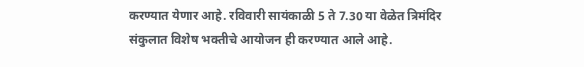करण्यात येणार आहे. रविवारी सायंकाळी 5 ते 7.30 या वेळेत त्रिमंदिर संकुलात विशेष भक्तीचे आयोजन ही करण्यात आले आहे.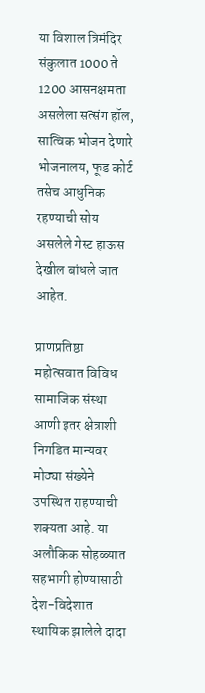या विशाल त्रिमंदिर संकुलात 1000 ते 1200 आसनक्षमता असलेला सत्संग हॉल, सात्विक भोजन देणारे भोजनालय, फूड कोर्ट तसेच आधुनिक रहण्याची सोय असलेले गेस्ट हाऊस देखील बांधले जात आहेत.

प्राणप्रतिष्ठा महोत्सवात विविध सामाजिक संस्था आणी इतर क्षेत्राशी निगडित मान्यवर मोठ्या संख्येने उपस्थित राहण्याची शक्यता आहे. या अलौकिक सोहळ्यात सहभागी होण्यासाठी देश-विदेशात स्थायिक झालेले दादा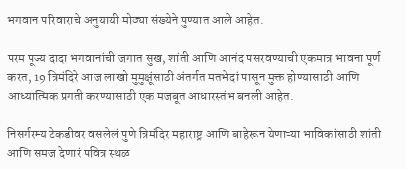भगवान परिवाराचे अनुयायी मोठ्या संख्येने पुण्यात आले आहेत.

परम पूज्य दादा भगवानांची जगात सुख, शांती आणि आनंद पसरवण्याची एकमात्र भावना पूर्ण करत, 19 त्रिमंदिरे आज लाखो मुमुक्षूंसाठी अंतर्गत मतभेदां पासून मुक्त होण्यासाठी आणि आध्यात्मिक प्रगती करण्यासाठी एक मजबूत आधारस्तंभ बनली आहेत.

निसर्गरम्य टेकडीवर वसलेलं पुणे त्रिमंदिर महाराष्ट्र आणि बाहेरून येणाऱ्या भाविकांसाठी शांती आणि समज देणारं पवित्र स्थळ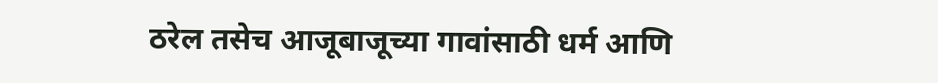ठरेल तसेच आजूबाजूच्या गावांसाठी धर्म आणि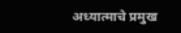अध्यात्माचे प्रमुख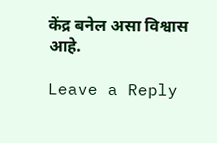केंद्र बनेल असा विश्वास आहे.

Leave a Reply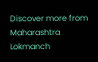Discover more from Maharashtra Lokmanch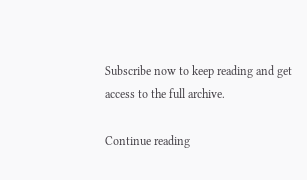Subscribe now to keep reading and get access to the full archive.

Continue reading